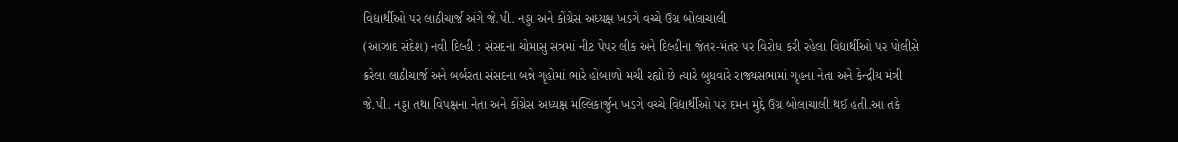વિદ્યાર્થીઓ પર લાઠીચાર્જ અંગે જે.પી. નડ્ડા અને કોંગ્રેસ અધ્યક્ષ ખડગે વચ્ચે ઉગ્ર બોલાચાલી
(આઝાદ સંદેશ) નવી દિલ્હી : સંસદના ચોમાસુ સત્રમાં નીટ પેપર લીક અને દિલ્હીના જંતર-મંતર પર વિરોધ કરી રહેલા વિદ્યાર્થીઓ પર પોલીસે ક્રરેલા લાઠીચાર્જ અને બર્બરતા સંસદના બન્ને ગૃહોમાં ભારે હોબાળો મચી રહ્યો છે ત્યારે બુધવારે રાજ્યસભામાં ગૃહના નેતા અને કેન્દ્રીય મંત્રી જે.પી. નડ્ડા તથા વિપક્ષના નેતા અને કોંગ્રેસ અધ્યક્ષ મલ્લિકાર્જુન ખડગે વચ્ચે વિદ્યાર્થીઓ પર દમન મુદ્દે ઉગ્ર બોલાચાલી થઈ હતી.આ તકે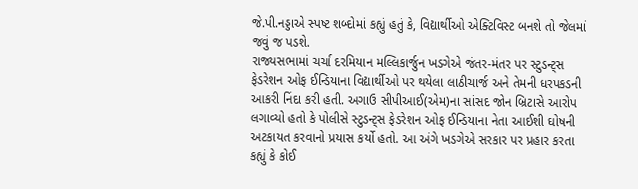જે.પી.નડ્ડાએ સ્પષ્ટ શબ્દોમાં કહ્યું હતું કે, વિદ્યાર્થીઓ એક્ટિવિસ્ટ બનશે તો જેલમાં જવું જ પડશે.
રાજ્યસભામાં ચર્ચા દરમિયાન મલ્લિકાર્જુન ખડગેએ જંતર-મંતર પર સ્ટુડન્ટ્સ ફેડરેશન ઓફ ઈન્ડિયાના વિદ્યાર્થીઓ પર થયેલા લાઠીચાર્જ અને તેમની ધરપકડની આકરી નિંદા કરી હતી. અગાઉ સીપીઆઈ(એમ)ના સાંસદ જોન બ્રિટાસે આરોપ લગાવ્યો હતો કે પોલીસે સ્ટુડન્ટ્સ ફેડરેશન ઓફ ઈન્ડિયાના નેતા આઈશી ઘોષની અટકાયત કરવાનો પ્રયાસ કર્યો હતો. આ અંગે ખડગેએ સરકાર પર પ્રહાર કરતા કહ્યું કે કોઈ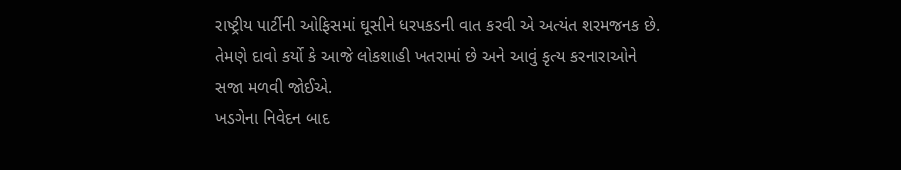રાષ્ટ્રીય પાર્ટીની ઓફિસમાં ઘૂસીને ધરપકડની વાત કરવી એ અત્યંત શરમજનક છે. તેમણે દાવો કર્યો કે આજે લોકશાહી ખતરામાં છે અને આવું કૃત્ય કરનારાઓને સજા મળવી જોઈએ.
ખડગેના નિવેદન બાદ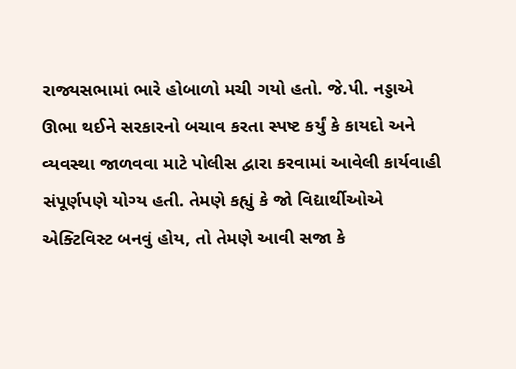રાજ્યસભામાં ભારે હોબાળો મચી ગયો હતો. જે.પી. નડ્ડાએ ઊભા થઈને સરકારનો બચાવ કરતા સ્પષ્ટ કર્યું કે કાયદો અને વ્યવસ્થા જાળવવા માટે પોલીસ દ્વારા કરવામાં આવેલી કાર્યવાહી સંપૂર્ણપણે યોગ્ય હતી. તેમણે કહ્યું કે જો વિદ્યાર્થીઓએ એક્ટિવિસ્ટ બનવું હોય, તો તેમણે આવી સજા કે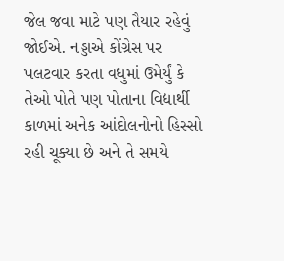જેલ જવા માટે પણ તૈયાર રહેવું જોઈએ. નડ્ડાએ કોંગ્રેસ પર પલટવાર કરતા વધુમાં ઉમેર્યું કે તેઓ પોતે પણ પોતાના વિદ્યાર્થી કાળમાં અનેક આંદોલનોનો હિસ્સો રહી ચૂક્યા છે અને તે સમયે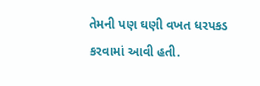તેમની પણ ઘણી વખત ધરપકડ કરવામાં આવી હતી.